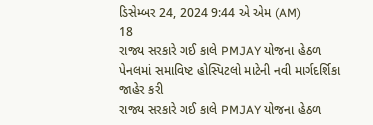ડિસેમ્બર 24, 2024 9:44 એ એમ (AM)
18
રાજ્ય સરકારે ગઈ કાલે PMJAY યોજના હેઠળ પેનલમાં સમાવિષ્ટ હોસ્પિટલો માટેની નવી માર્ગદર્શિકા જાહેર કરી
રાજ્ય સરકારે ગઈ કાલે PMJAY યોજના હેઠળ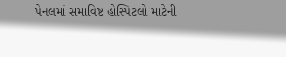પેનલમાં સમાવિષ્ટ હોસ્પિટલો માટેની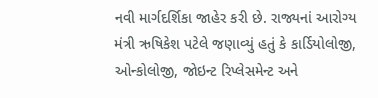નવી માર્ગદર્શિકા જાહેર કરી છે. રાજ્યનાં આરોગ્ય મંત્રી ઋષિકેશ પટેલે જણાવ્યું હતું કે કાર્ડિયોલોજી, ઓન્કોલોજી, જોઇન્ટ રિપ્લેસમેન્ટ અને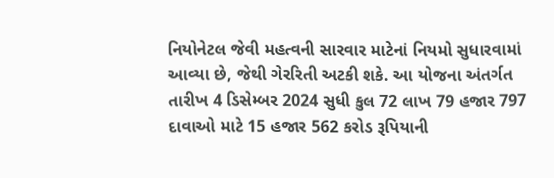નિયોનેટલ જેવી મહત્વની સારવાર માટેનાં નિયમો સુધારવામાં આવ્યા છે, જેથી ગેરરિતી અટકી શકે. આ યોજના અંતર્ગત તારીખ 4 ડિસેમ્બર 2024 સુધી કુલ 72 લાખ 79 હજાર 797 દાવાઓ માટે 15 હજાર 562 કરોડ રૂપિયાની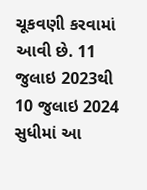ચૂકવણી કરવામાં આવી છે. 11 જુલાઇ 2023થી 10 જુલાઇ 2024 સુધીમાં આ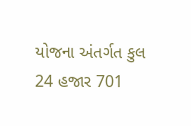યોજના અંતર્ગત કુલ 24 હજાર 701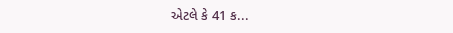એટલે કે 41 ક...